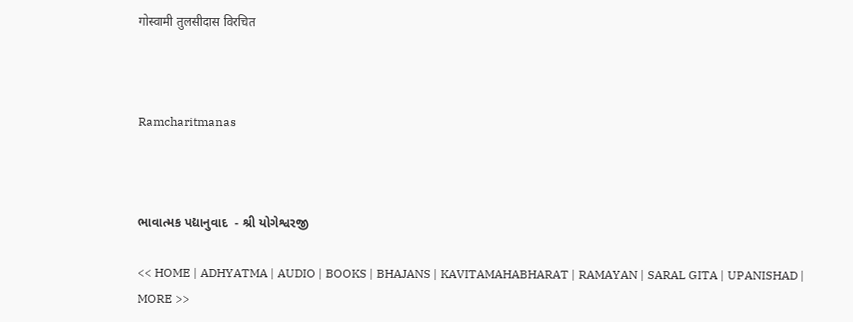गोस्वामी तुलसीदास विरचित



Ramcharitmanas



ભાવાત્મક પદ્યાનુવાદ  - શ્રી યોગેશ્વરજી

<< HOME | ADHYATMA | AUDIO | BOOKS | BHAJANS | KAVITAMAHABHARAT | RAMAYAN | SARAL GITA | UPANISHAD | MORE >>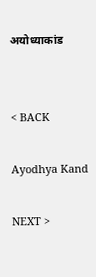अयोध्याकांड


< BACK

Ayodhya Kand

NEXT >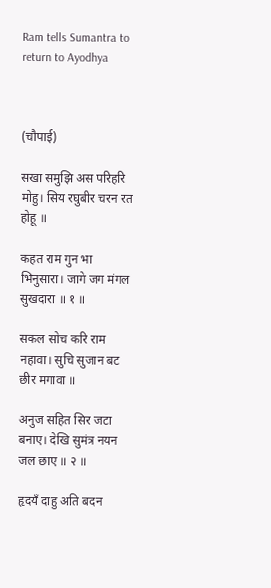Ram tells Sumantra to return to Ayodhya



(चौपाई)

सखा समुझि अस परिहरि मोहु। सिय रघुबीर चरन रत होहू ॥

कहत राम गुन भा भिनुसारा। जागे जग मंगल सुखदारा ॥ १ ॥

सकल सोच करि राम नहावा। सुचि सुजान बट छीर मगावा ॥

अनुज सहित सिर जटा बनाए। देखि सुमंत्र नयन जल छाए ॥ २ ॥

हृदयँ दाहु अति बदन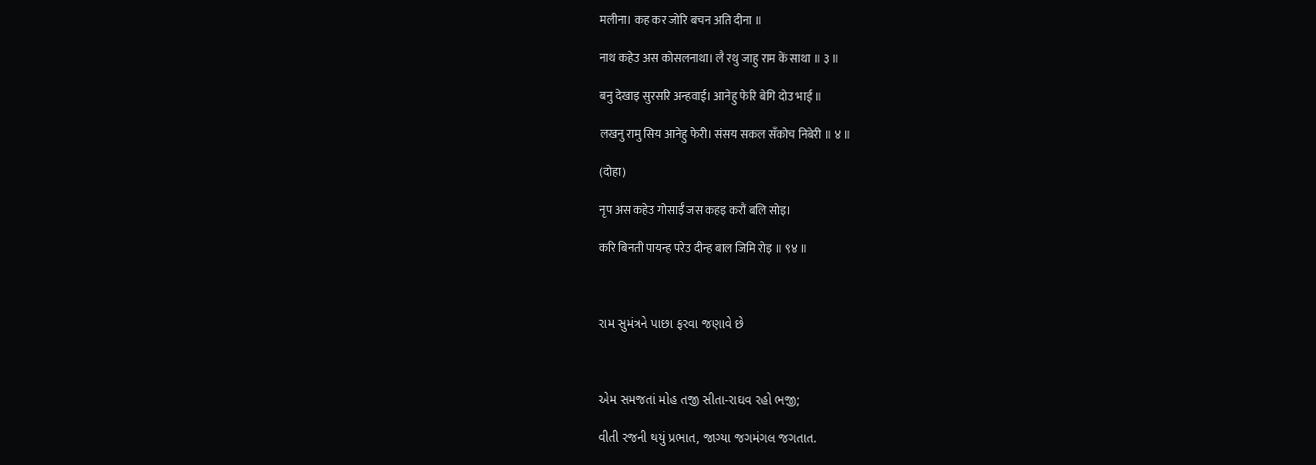मलीना। कह कर जोरि बचन अति दीना ॥

नाथ कहेउ अस कोसलनाथा। लै रथु जाहु राम कें साथा ॥ ३ ॥

बनु देखाइ सुरसरि अन्हवाई। आनेहु फेरि बेगि दोउ भाई ॥

लखनु रामु सिय आनेहु फेरी। संसय सकल सँकोच निबेरी ॥ ४ ॥

(दोहा)

नृप अस कहेउ गोसाईँ जस कहइ करौं बलि सोइ।

करि बिनती पायन्ह परेउ दीन्ह बाल जिमि रोइ ॥ ९४ ॥



રામ સુમંત્રને પાછા ફરવા જણાવે છે



એમ સમજતાં મોહ તજી સીતા-રાઘવ રહો ભજી;

વીતી રજની થયું પ્રભાત, જાગ્યા જગમંગલ જગતાત.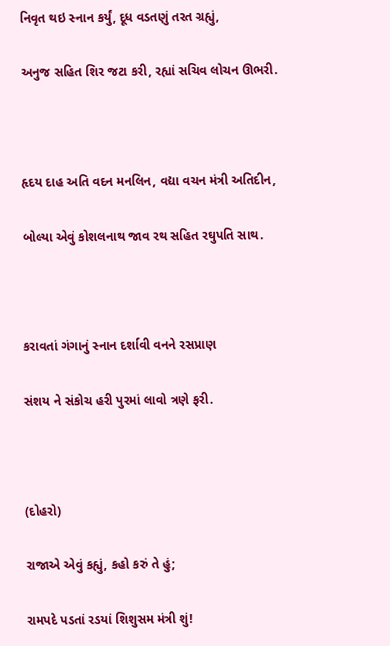નિવૃત થઇ સ્નાન કર્યું, દૂધ વડતણું તરત ગ્રહ્યું,

અનુજ સહિત શિર જટા કરી, રહ્યાં સચિવ લોચન ઊભરી.



હૃદય દાહ અતિ વદન મનલિન, વદ્યા વચન મંત્રી અતિદીન,

બોલ્યા એવું કોશલનાથ જાવ રથ સહિત રઘુપતિ સાથ.



કરાવતાં ગંગાનું સ્નાન દર્શાવી વનને રસપ્રાણ

સંશય ને સંકોચ હરી પુરમાં લાવો ત્રણે ફરી.



(દોહરો)

રાજાએ એવું કહ્યું, કહો કરું તે હું;

રામપદે પડતાં રડયાં શિશુસમ મંત્રી શું!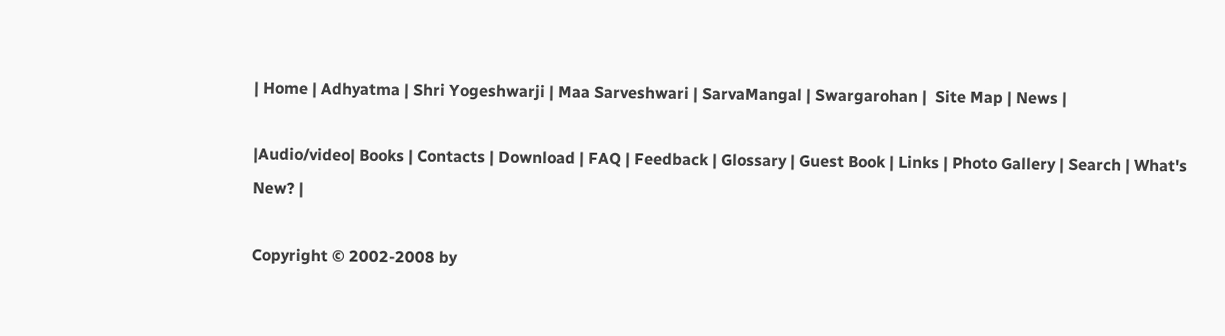| Home | Adhyatma | Shri Yogeshwarji | Maa Sarveshwari | SarvaMangal | Swargarohan |  Site Map | News |

|Audio/video| Books | Contacts | Download | FAQ | Feedback | Glossary | Guest Book | Links | Photo Gallery | Search | What's New? |

Copyright © 2002-2008 by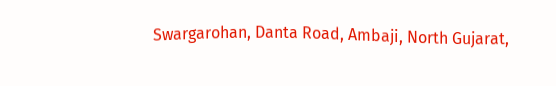Swargarohan, Danta Road, Ambaji, North Gujarat,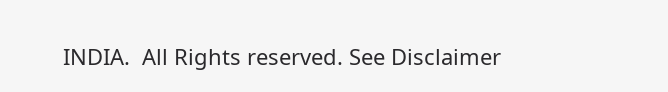INDIA.  All Rights reserved. See Disclaimer